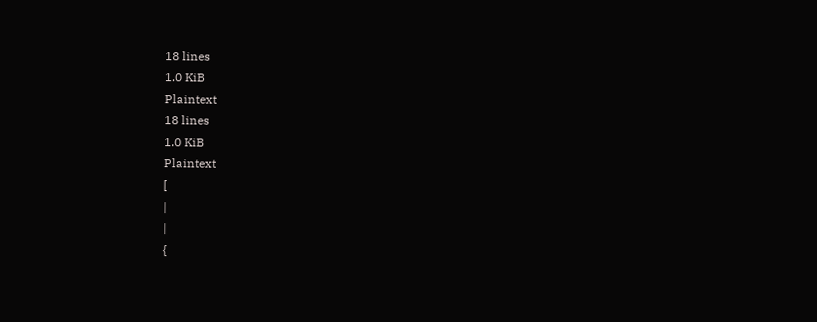18 lines
1.0 KiB
Plaintext
18 lines
1.0 KiB
Plaintext
[
|
|
{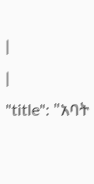|
|
"title": "አባት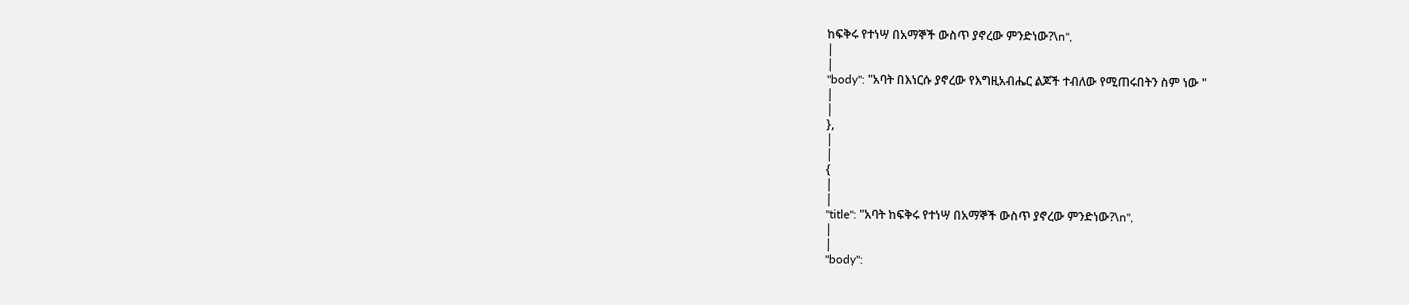ከፍቅሩ የተነሣ በአማኞች ውስጥ ያኖረው ምንድነው?\n",
|
|
"body": "አባት በእነርሱ ያኖረው የእግዚአብሔር ልጆች ተብለው የሚጠሩበትን ስም ነው "
|
|
},
|
|
{
|
|
"title": "አባት ከፍቅሩ የተነሣ በአማኞች ውስጥ ያኖረው ምንድነው?\n",
|
|
"body":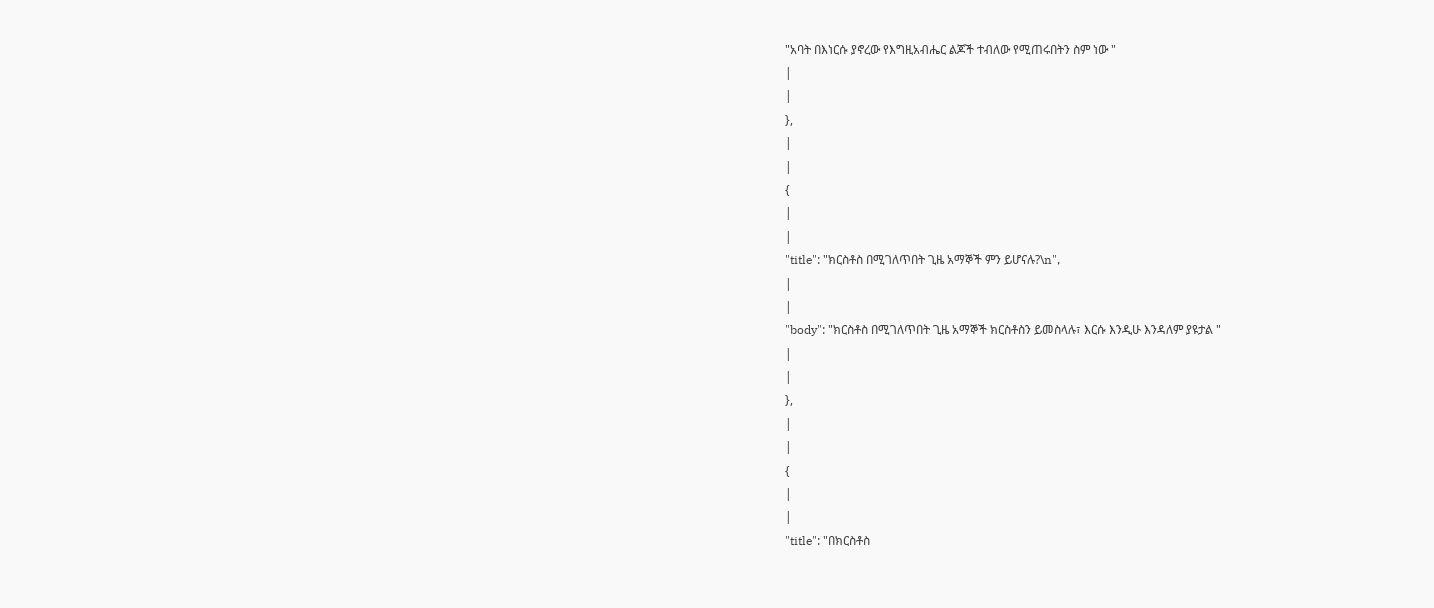"አባት በእነርሱ ያኖረው የእግዚአብሔር ልጆች ተብለው የሚጠሩበትን ስም ነው "
|
|
},
|
|
{
|
|
"title": "ክርስቶስ በሚገለጥበት ጊዜ አማኞች ምን ይሆናሉ?\n",
|
|
"body": "ክርስቶስ በሚገለጥበት ጊዜ አማኞች ክርስቶስን ይመስላሉ፣ እርሱ እንዲሁ እንዳለም ያዩታል "
|
|
},
|
|
{
|
|
"title": "በክርስቶስ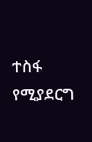ተስፋ የሚያደርግ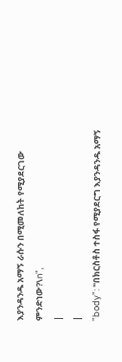እያንዳንዱ አማኝ ራሱን በሚመለከት የሚያደርገው ምንድነው?\n",
|
|
"body": "በክርስቶስ ተስፋ የሚያደርግ እያንዳንዱ አማኝ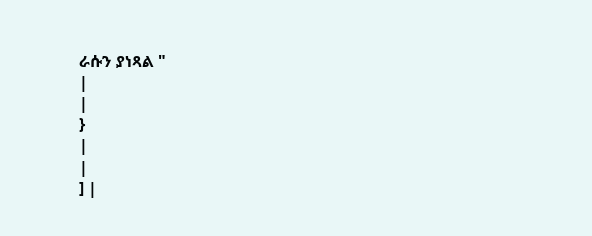ራሱን ያነጻል "
|
|
}
|
|
] |